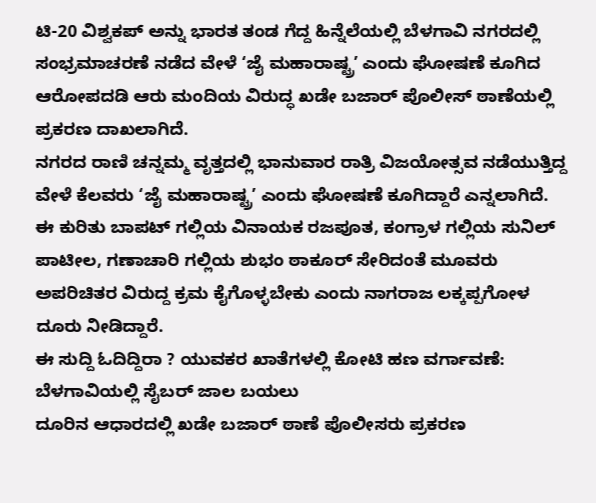ಟಿ-20 ವಿಶ್ವಕಪ್ ಅನ್ನು ಭಾರತ ತಂಡ ಗೆದ್ದ ಹಿನ್ನೆಲೆಯಲ್ಲಿ ಬೆಳಗಾವಿ ನಗರದಲ್ಲಿ ಸಂಭ್ರಮಾಚರಣೆ ನಡೆದ ವೇಳೆ ‘ಜೈ ಮಹಾರಾಷ್ಟ್ರ’ ಎಂದು ಘೋಷಣೆ ಕೂಗಿದ ಆರೋಪದಡಿ ಆರು ಮಂದಿಯ ವಿರುದ್ಧ ಖಡೇ ಬಜಾರ್ ಪೊಲೀಸ್ ಠಾಣೆಯಲ್ಲಿ ಪ್ರಕರಣ ದಾಖಲಾಗಿದೆ.
ನಗರದ ರಾಣಿ ಚನ್ನಮ್ಮ ವೃತ್ತದಲ್ಲಿ ಭಾನುವಾರ ರಾತ್ರಿ ವಿಜಯೋತ್ಸವ ನಡೆಯುತ್ತಿದ್ದ ವೇಳೆ ಕೆಲವರು ‘ಜೈ ಮಹಾರಾಷ್ಟ್ರ’ ಎಂದು ಘೋಷಣೆ ಕೂಗಿದ್ದಾರೆ ಎನ್ನಲಾಗಿದೆ. ಈ ಕುರಿತು ಬಾಪಟ್ ಗಲ್ಲಿಯ ವಿನಾಯಕ ರಜಪೂತ, ಕಂಗ್ರಾಳ ಗಲ್ಲಿಯ ಸುನಿಲ್ ಪಾಟೀಲ, ಗಣಾಚಾರಿ ಗಲ್ಲಿಯ ಶುಭಂ ಠಾಕೂರ್ ಸೇರಿದಂತೆ ಮೂವರು ಅಪರಿಚಿತರ ವಿರುದ್ದ ಕ್ರಮ ಕೈಗೊಳ್ಳಬೇಕು ಎಂದು ನಾಗರಾಜ ಲಕ್ಕಪ್ಪಗೋಳ ದೂರು ನೀಡಿದ್ದಾರೆ.
ಈ ಸುದ್ದಿ ಓದಿದ್ದಿರಾ ? ಯುವಕರ ಖಾತೆಗಳಲ್ಲಿ ಕೋಟಿ ಹಣ ವರ್ಗಾವಣೆ: ಬೆಳಗಾವಿಯಲ್ಲಿ ಸೈಬರ್ ಜಾಲ ಬಯಲು
ದೂರಿನ ಆಧಾರದಲ್ಲಿ ಖಡೇ ಬಜಾರ್ ಠಾಣೆ ಪೊಲೀಸರು ಪ್ರಕರಣ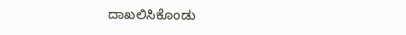ದಾಖಲಿಸಿಕೊಂಡು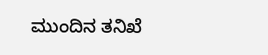ಮುಂದಿನ ತನಿಖೆ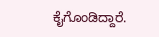ಕೈಗೊಂಡಿದ್ದಾರೆ.